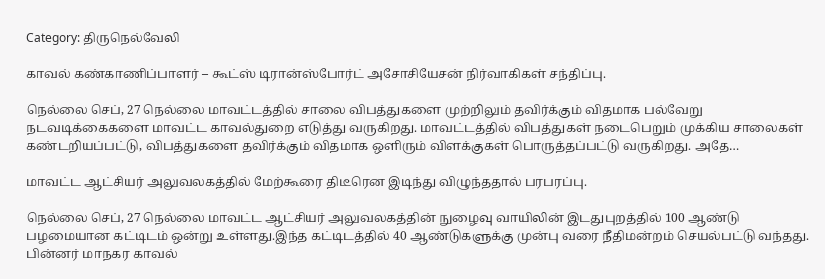Category: திருநெல்வேலி

காவல் கண்காணிப்பாளர் – கூட்ஸ் டிரான்ஸ்போர்ட் அசோசியேசன் நிர்வாகிகள் சந்திப்பு.

நெல்லை செப், 27 நெல்லை மாவட்டத்தில் சாலை விபத்துகளை முற்றிலும் தவிர்க்கும் விதமாக பல்வேறு நடவடிக்கைகளை மாவட்ட காவல்துறை எடுத்து வருகிறது. மாவட்டத்தில் விபத்துகள் நடைபெறும் முக்கிய சாலைகள் கண்டறியப்பட்டு, விபத்துகளை தவிர்க்கும் விதமாக ஒளிரும் விளக்குகள் பொருத்தப்பட்டு வருகிறது. அதே…

மாவட்ட ஆட்சியர் அலுவலகத்தில் மேற்கூரை திடீரென இடிந்து விழுந்ததால் பரபரப்பு.

நெல்லை செப், 27 நெல்லை மாவட்ட ஆட்சியர் அலுவலகத்தின் நுழைவு வாயிலின் இடதுபுறத்தில் 100 ஆண்டு பழமையான கட்டிடம் ஒன்று உள்ளது.இந்த கட்டிடத்தில் 40 ஆண்டுகளுக்கு முன்பு வரை நீதிமன்றம் செயல்பட்டு வந்தது. பின்னர் மாநகர காவல்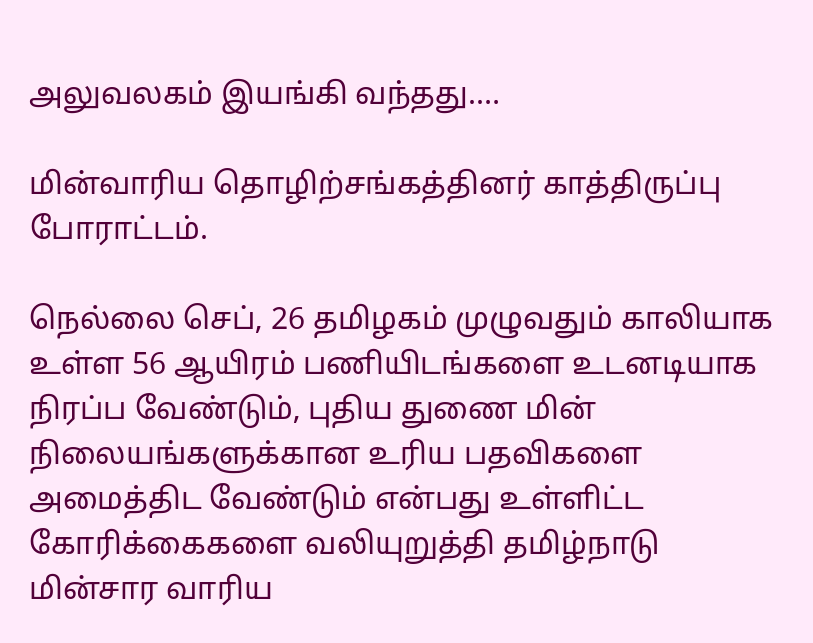அலுவலகம் இயங்கி வந்தது.…

மின்வாரிய தொழிற்சங்கத்தினர் காத்திருப்பு போராட்டம்.

நெல்லை செப், 26 தமிழகம் முழுவதும் காலியாக உள்ள 56 ஆயிரம் பணியிடங்களை உடனடியாக நிரப்ப வேண்டும், புதிய துணை மின் நிலையங்களுக்கான உரிய பதவிகளை அமைத்திட வேண்டும் என்பது உள்ளிட்ட கோரிக்கைகளை வலியுறுத்தி தமிழ்நாடு மின்சார வாரிய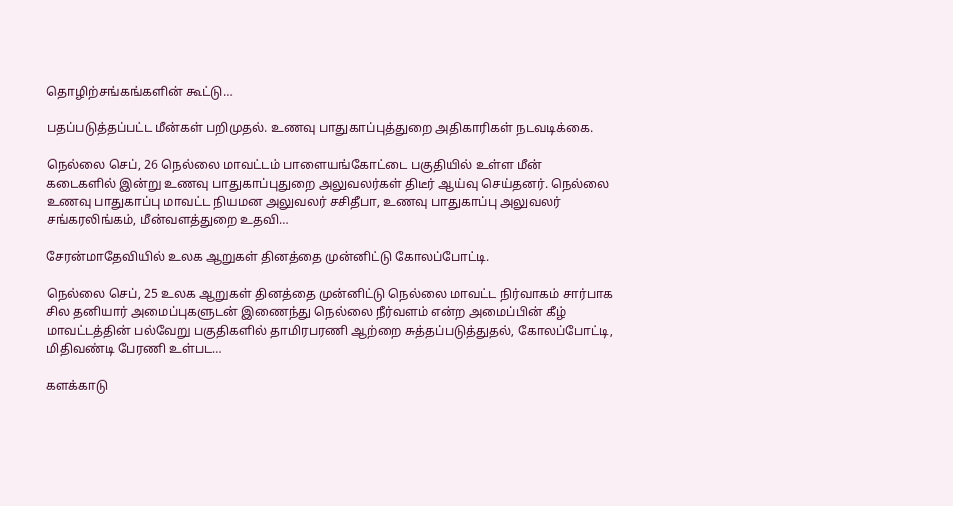தொழிற்சங்கங்களின் கூட்டு…

பதப்படுத்தப்பட்ட மீன்கள் பறிமுதல். உணவு பாதுகாப்புத்துறை அதிகாரிகள் நடவடிக்கை.

நெல்லை செப், 26 நெல்லை மாவட்டம் பாளையங்கோட்டை பகுதியில் உள்ள மீன் கடைகளில் இன்று உணவு பாதுகாப்புதுறை அலுவலர்கள் திடீர் ஆய்வு செய்தனர். நெல்லை உணவு பாதுகாப்பு மாவட்ட நியமன அலுவலர் சசிதீபா, உணவு பாதுகாப்பு அலுவலர் சங்கரலிங்கம், மீன்வளத்துறை உதவி…

சேரன்மாதேவியில் உலக ஆறுகள் தினத்தை முன்னிட்டு கோலப்போட்டி.

நெல்லை செப், 25 உலக ஆறுகள் தினத்தை முன்னிட்டு நெல்லை மாவட்ட நிர்வாகம் சார்பாக சில தனியார் அமைப்புகளுடன் இணைந்து நெல்லை நீர்வளம் என்ற அமைப்பின் கீழ் மாவட்டத்தின் பல்வேறு பகுதிகளில் தாமிரபரணி ஆற்றை சுத்தப்படுத்துதல், கோலப்போட்டி, மிதிவண்டி பேரணி உள்பட…

களக்காடு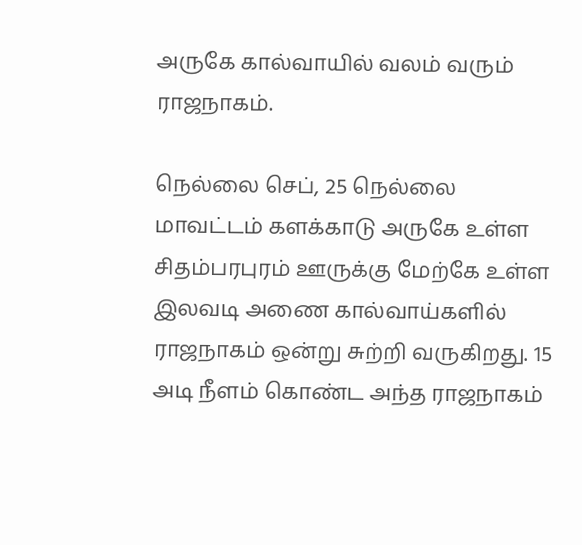அருகே கால்வாயில் வலம் வரும் ராஜநாகம்.

நெல்லை செப், 25 நெல்லை மாவட்டம் களக்காடு அருகே உள்ள சிதம்பரபுரம் ஊருக்கு மேற்கே உள்ள இலவடி அணை கால்வாய்களில் ராஜநாகம் ஒன்று சுற்றி வருகிறது. 15 அடி நீளம் கொண்ட அந்த ராஜநாகம்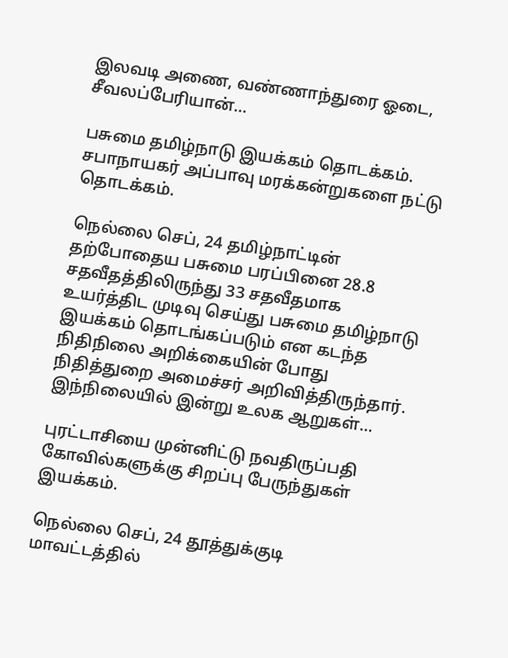இலவடி அணை, வண்ணாந்துரை ஓடை, சீவலப்பேரியான்…

பசுமை தமிழ்நாடு இயக்கம் தொடக்கம். சபாநாயகர் அப்பாவு மரக்கன்றுகளை நட்டு தொடக்கம்.

நெல்லை செப், 24 தமிழ்நாட்டின் தற்போதைய பசுமை பரப்பினை 28.8 சதவீதத்திலிருந்து 33 சதவீதமாக உயர்த்திட முடிவு செய்து பசுமை தமிழ்நாடு இயக்கம் தொடங்கப்படும் என கடந்த நிதிநிலை அறிக்கையின் போது நிதித்துறை அமைச்சர் அறிவித்திருந்தார். இந்நிலையில் இன்று உலக ஆறுகள்…

புரட்டாசியை முன்னிட்டு நவதிருப்பதி கோவில்களுக்கு சிறப்பு பேருந்துகள் இயக்கம்.

நெல்லை செப், 24 தூத்துக்குடி மாவட்டத்தில்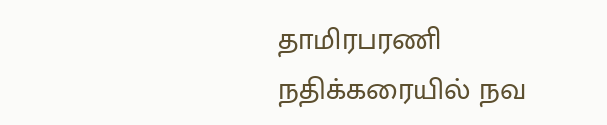தாமிரபரணி நதிக்கரையில் நவ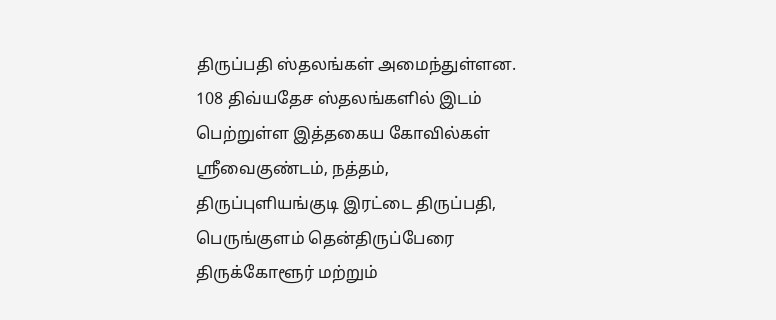திருப்பதி ஸ்தலங்கள் அமைந்துள்ளன. 108 திவ்யதேச ஸ்தலங்களில் இடம் பெற்றுள்ள இத்தகைய கோவில்கள் ஸ்ரீவைகுண்டம், நத்தம், திருப்புளியங்குடி இரட்டை திருப்பதி, பெருங்குளம் தென்திருப்பேரை திருக்கோளூர் மற்றும்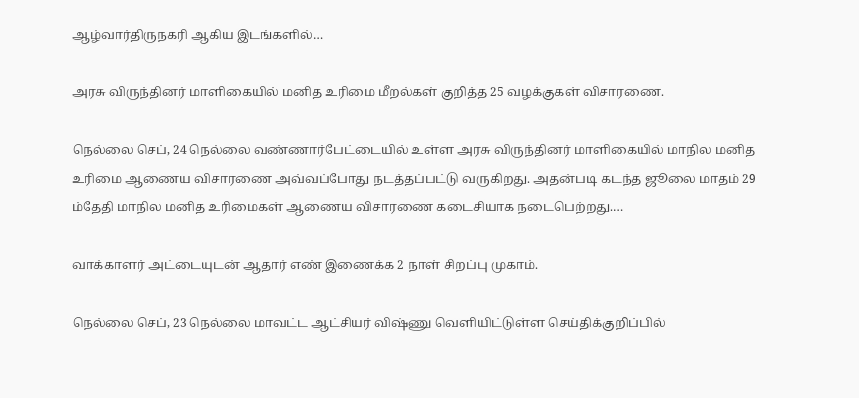ஆழ்வார்திருநகரி ஆகிய இடங்களில்…

அரசு விருந்தினர் மாளிகையில் மனித உரிமை மீறல்கள் குறித்த 25 வழக்குகள் விசாரணை.

நெல்லை செப், 24 நெல்லை வண்ணார்பேட்டையில் உள்ள அரசு விருந்தினர் மாளிகையில் மாநில மனித உரிமை ஆணைய விசாரணை அவ்வப்போது நடத்தப்பட்டு வருகிறது. அதன்படி கடந்த ஜூலை மாதம் 29 ம்தேதி மாநில மனித உரிமைகள் ஆணைய விசாரணை கடைசியாக நடைபெற்றது.…

வாக்காளர் அட்டையுடன் ஆதார் எண் இணைக்க 2 நாள் சிறப்பு முகாம்.

நெல்லை செப், 23 நெல்லை மாவட்ட ஆட்சியர் விஷ்ணு வெளியிட்டுள்ள செய்திக்குறிப்பில்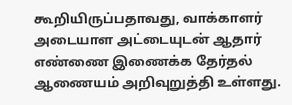கூறியிருப்பதாவது, வாக்காளர் அடையாள அட்டையுடன் ஆதார் எண்ணை இணைக்க தேர்தல் ஆணையம் அறிவுறுத்தி உள்ளது.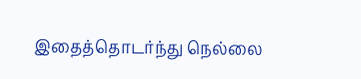இதைத்தொடர்ந்து நெல்லை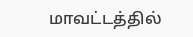மாவட்டத்தில்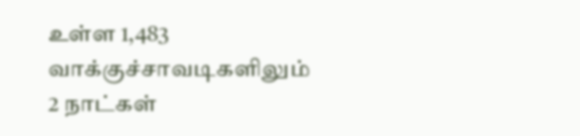உள்ள 1,483 வாக்குச்சாவடிகளிலும் 2 நாட்கள்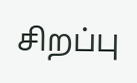சிறப்பு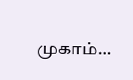முகாம்…